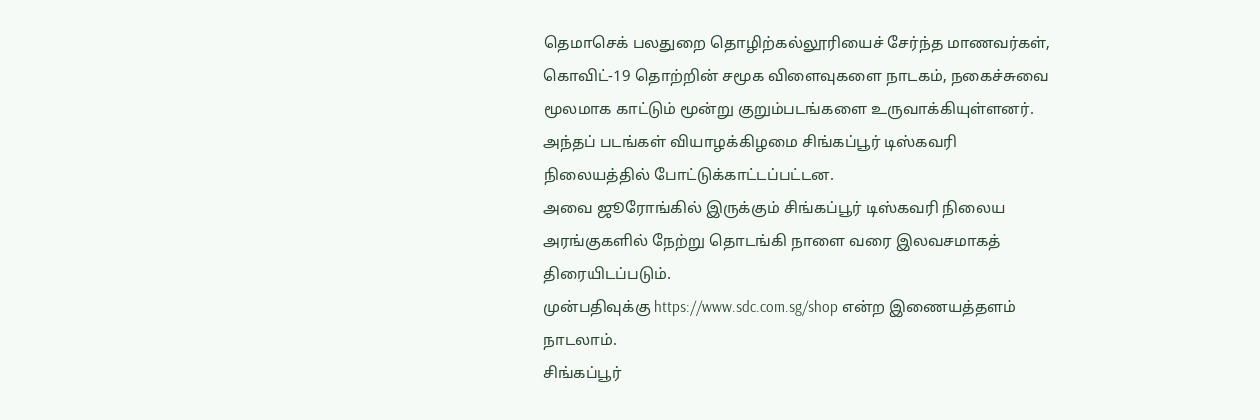தெமாசெக் பலதுறை தொழிற்கல்லூரியைச் சேர்ந்த மாணவர்கள், கொவிட்-19 தொற்றின் சமூக விளைவுகளை நாடகம், நகைச்சுவை மூலமாக காட்டும் மூன்று குறும்படங்களை உருவாக்கியுள்ளனர்.
அந்தப் படங்கள் வியாழக்கிழமை சிங்கப்பூர் டிஸ்கவரி நிலையத்தில் போட்டுக்காட்டப்பட்டன.
அவை ஜூரோங்கில் இருக்கும் சிங்கப்பூர் டிஸ்கவரி நிலைய அரங்குகளில் நேற்று தொடங்கி நாளை வரை இலவசமாகத் திரையிடப்படும்.
முன்பதிவுக்கு https://www.sdc.com.sg/shop என்ற இணையத்தளம் நாடலாம்.
சிங்கப்பூர்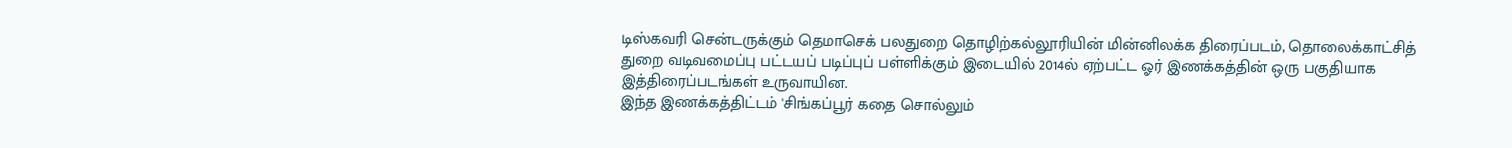டிஸ்கவரி சென்டருக்கும் தெமாசெக் பலதுறை தொழிற்கல்லூரியின் மின்னிலக்க திரைப்படம், தொலைக்காட்சித் துறை வடிவமைப்பு பட்டயப் படிப்புப் பள்ளிக்கும் இடையில் 2014ல் ஏற்பட்ட ஓர் இணக்கத்தின் ஒரு பகுதியாக இத்திரைப்படங்கள் உருவாயின.
இந்த இணக்கத்திட்டம் 'சிங்கப்பூர் கதை சொல்லும்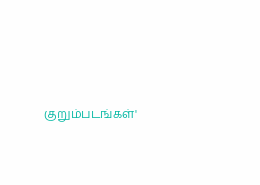குறும்படங்கள்'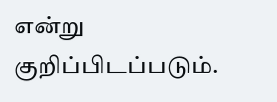என்று குறிப்பிடப்படும்.